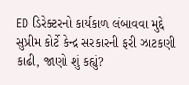ED ડિરેક્ટરનો કાર્યકાળ લંબાવવા મુદ્દે સુપ્રીમ કોર્ટે કેન્દ્ર સરકારની ફરી ઝાટકણી કાઢી, જાણો શું કહ્યું?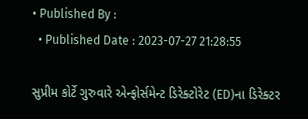• Published By :
  • Published Date : 2023-07-27 21:28:55

સુપ્રીમ કોર્ટે ગુરુવારે એન્ફોર્સમેન્ટ ડિરેક્ટોરેટ (ED)ના ડિરેક્ટર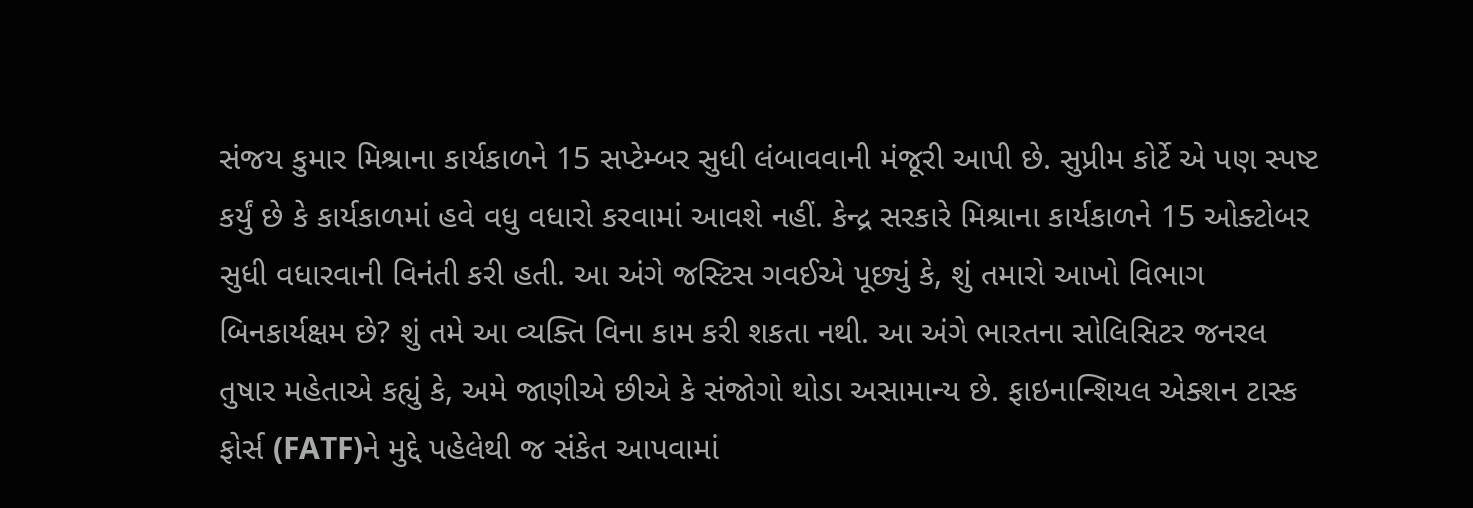સંજય કુમાર મિશ્રાના કાર્યકાળને 15 સપ્ટેમ્બર સુધી લંબાવવાની મંજૂરી આપી છે. સુપ્રીમ કોર્ટે એ પણ સ્પષ્ટ કર્યું છે કે કાર્યકાળમાં હવે વધુ વધારો કરવામાં આવશે નહીં. કેન્દ્ર સરકારે મિશ્રાના કાર્યકાળને 15 ઓક્ટોબર સુધી વધારવાની વિનંતી કરી હતી. આ અંગે જસ્ટિસ ગવઈએ પૂછ્યું કે, શું તમારો આખો વિભાગ બિનકાર્યક્ષમ છે? શું તમે આ વ્યક્તિ વિના કામ કરી શકતા નથી. આ અંગે ભારતના સોલિસિટર જનરલ તુષાર મહેતાએ કહ્યું કે, અમે જાણીએ છીએ કે સંજોગો થોડા અસામાન્ય છે. ફાઇનાન્શિયલ એક્શન ટાસ્ક ફોર્સ (FATF)ને મુદ્દે પહેલેથી જ સંકેત આપવામાં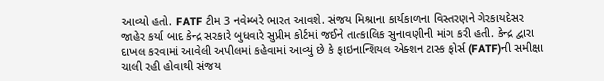આવ્યો હતો. FATF ટીમ 3 નવેમ્બરે ભારત આવશે. સંજય મિશ્રાના કાર્યકાળના વિસ્તરણને ગેરકાયદેસર જાહેર કર્યા બાદ કેન્દ્ર સરકારે બુધવારે સુપ્રીમ કોર્ટમાં જઈને તાત્કાલિક સુનાવણીની માંગ કરી હતી. કેન્દ્ર દ્વારા દાખલ કરવામાં આવેલી અપીલમાં કહેવામાં આવ્યું છે કે ફાઇનાન્શિયલ એક્શન ટાસ્ક ફોર્સ (FATF)ની સમીક્ષા ચાલી રહી હોવાથી સંજય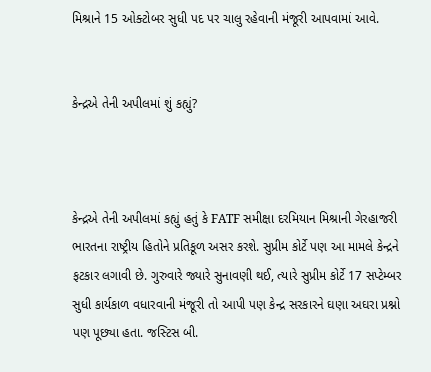મિશ્રાને 15 ઓક્ટોબર સુધી પદ પર ચાલુ રહેવાની મંજૂરી આપવામાં આવે.


કેન્દ્રએ તેની અપીલમાં શું કહ્યું?



કેન્દ્રએ તેની અપીલમાં કહ્યું હતું કે FATF સમીક્ષા દરમિયાન મિશ્રાની ગેરહાજરી ભારતના રાષ્ટ્રીય હિતોને પ્રતિકૂળ અસર કરશે. સુપ્રીમ કોર્ટે પણ આ મામલે કેન્દ્રને ફટકાર લગાવી છે. ગુરુવારે જ્યારે સુનાવણી થઈ, ત્યારે સુપ્રીમ કોર્ટે 17 સપ્ટેમ્બર સુધી કાર્યકાળ વધારવાની મંજૂરી તો આપી પણ કેન્દ્ર સરકારને ઘણા અઘરા પ્રશ્નો પણ પૂછ્યા હતા. જસ્ટિસ બી.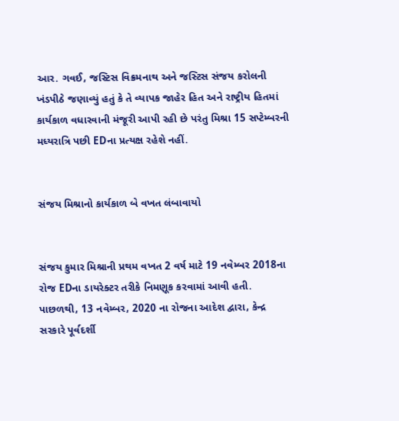આર. ગવઈ, જસ્ટિસ વિક્રમનાથ અને જસ્ટિસ સંજય કરોલની ખંડપીઠે જણાવ્યું હતું કે તે વ્યાપક જાહેર હિત અને રાષ્ટ્રીય હિતમાં કાર્યકાળ વધારવાની મંજૂરી આપી રહી છે પરંતુ મિશ્રા 15 સપ્ટેમ્બરની મધ્યરાત્રિ પછી EDના પ્રત્યક્ષ રહેશે નહીં.


સંજય મિશ્રાનો કાર્યકાળ બે વખત લંબાવાયો


સંજય કુમાર મિશ્રાની પ્રથમ વખત 2 વર્ષ માટે 19 નવેમ્બર 2018ના રોજ EDના ડાયરેક્ટર તરીકે નિમણૂક કરવામાં આવી હતી. પાછળથી, 13 નવેમ્બર, 2020 ના રોજના આદેશ દ્વારા, કેન્દ્ર સરકારે પૂર્વદર્શી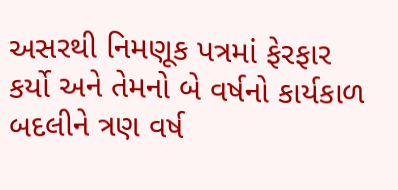અસરથી નિમણૂક પત્રમાં ફેરફાર કર્યો અને તેમનો બે વર્ષનો કાર્યકાળ બદલીને ત્રણ વર્ષ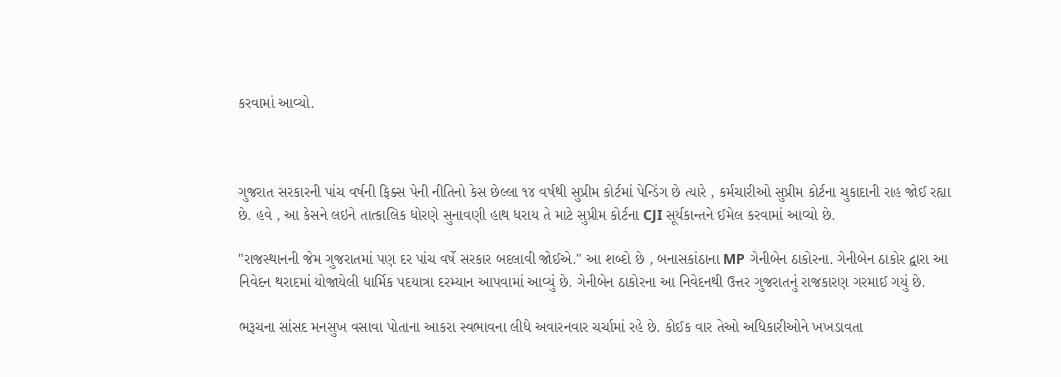કરવામાં આવ્યો.



ગુજરાત સરકારની પાંચ વર્ષની ફિક્સ પેની નીતિનો કેસ છેલ્લા ૧૪ વર્ષથી સુપ્રીમ કોર્ટમાં પેન્ડિંગ છે ત્યારે , કર્મચારીઓ સુપ્રીમ કોર્ટના ચુકાદાની રાહ જોઈ રહ્યા છે. હવે , આ કેસને લઇને તાત્કાલિક ધોરણે સુનાવણી હાથ ધરાય તે માટે સુપ્રીમ કોર્ટના CJI સૂર્યકાન્તને ઈમેલ કરવામાં આવ્યો છે.

"રાજસ્થાનની જેમ ગુજરાતમાં પણ દર પાંચ વર્ષે સરકાર બદલાવી જોઈએ." આ શબ્દો છે , બનાસકાંઠાના MP ગેનીબેન ઠાકોરના. ગેનીબેન ઠાકોર દ્વારા આ નિવેદન થરાદમાં યોજાયેલી ધાર્મિક પદયાત્રા દરમ્યાન આપવામાં આવ્યું છે. ગેનીબેન ઠાકોરના આ નિવેદનથી ઉત્તર ગુજરાતનું રાજકારણ ગરમાઈ ગયું છે.

ભરૂચના સાંસદ મનસુખ વસાવા પોતાના આકરા સ્વભાવના લીધે અવારનવાર ચર્ચામાં રહે છે. કોઈક વાર તેઓ અધિકારીઓને ખખડાવતા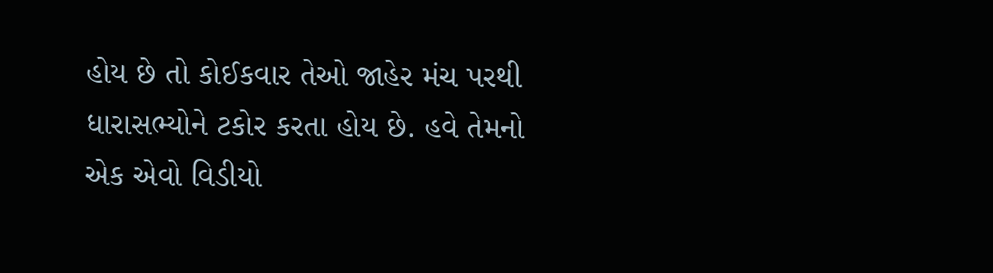હોય છે તો કોઈકવાર તેઓ જાહેર મંચ પરથી ધારાસભ્યોને ટકોર કરતા હોય છે. હવે તેમનો એક એવો વિડીયો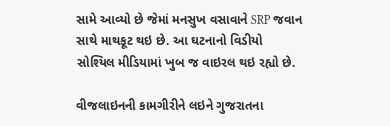સામે આવ્યો છે જેમાં મનસુખ વસાવાને SRP જવાન સાથે માથકૂટ થઇ છે. આ ઘટનાનો વિડીયો સોશ્યિલ મીડિયામાં ખુબ જ વાઇરલ થઇ રહ્યો છે.

વીજલાઇનની કામગીરીને લઇને ગુજરાતના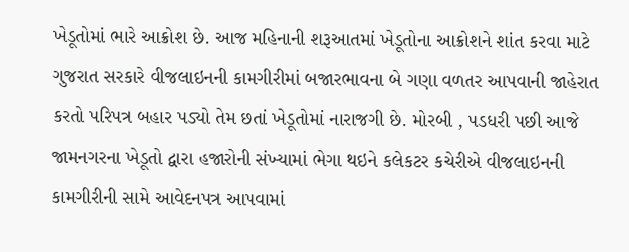ખેડૂતોમાં ભારે આક્રોશ છે. આજ મહિનાની શરૂઆતમાં ખેડૂતોના આક્રોશને શાંત કરવા માટે ગુજરાત સરકારે વીજલાઇનની કામગીરીમાં બજારભાવના બે ગણા વળતર આપવાની જાહેરાત કરતો પરિપત્ર બહાર પડ્યો તેમ છતાં ખેડૂતોમાં નારાજગી છે. મોરબી , પડધરી પછી આજે જામનગરના ખેડૂતો દ્વારા હજારોની સંખ્યામાં ભેગા થઇને કલેકટર કચેરીએ વીજલાઇનની કામગીરીની સામે આવેદનપત્ર આપવામાં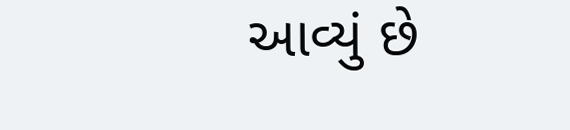આવ્યું છે